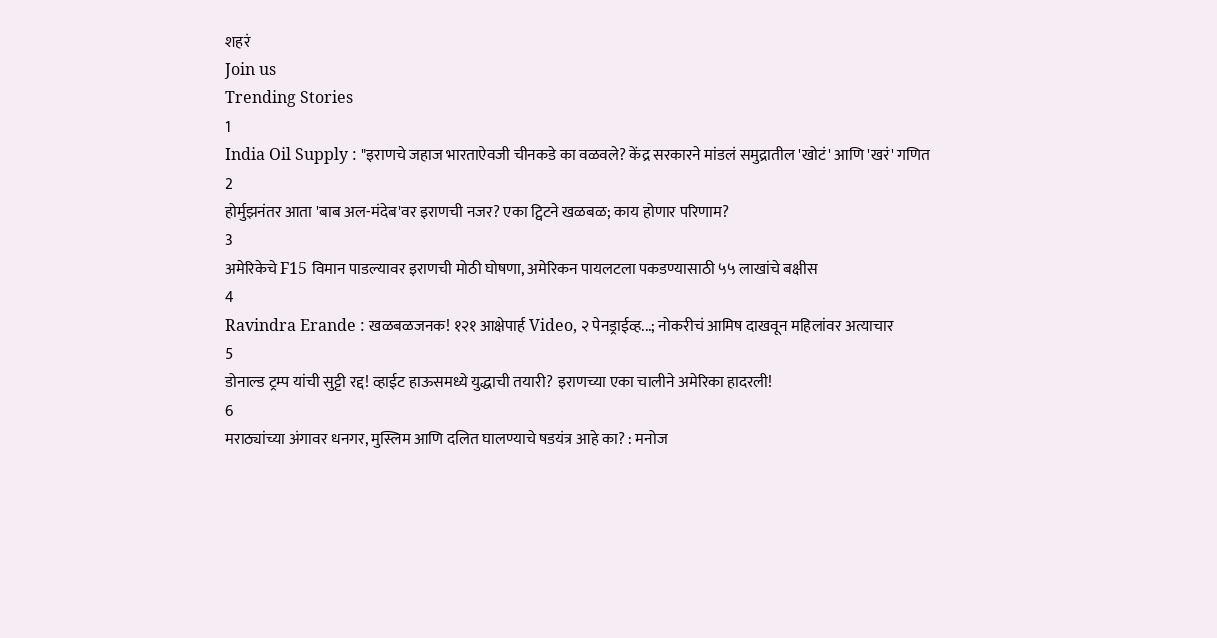शहरं
Join us
Trending Stories
1
India Oil Supply : "इराणचे जहाज भारताऐवजी चीनकडे का वळवले? केंद्र सरकारने मांडलं समुद्रातील 'खोटं' आणि 'खरं' गणित
2
होर्मुझनंतर आता 'बाब अल-मंदेब'वर इराणची नजर? एका ट्विटने खळबळ; काय होणार परिणाम?
3
अमेरिकेचे F15 विमान पाडल्यावर इराणची मोठी घोषणा, अमेरिकन पायलटला पकडण्यासाठी ५५ लाखांचे बक्षीस
4
Ravindra Erande : खळबळजनक! १२१ आक्षेपार्ह Video, २ पेनड्राईव्ह...; नोकरीचं आमिष दाखवून महिलांवर अत्याचार
5
डोनाल्ड ट्रम्प यांची सुट्टी रद्द! व्हाईट हाऊसमध्ये युद्धाची तयारी? इराणच्या एका चालीने अमेरिका हादरली!
6
मराठ्यांच्या अंगावर धनगर, मुस्लिम आणि दलित घालण्याचे षडयंत्र आहे का? : मनोज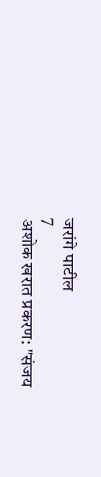जरांगे पाटील
7
अशोक खरात प्रकरण: "संजय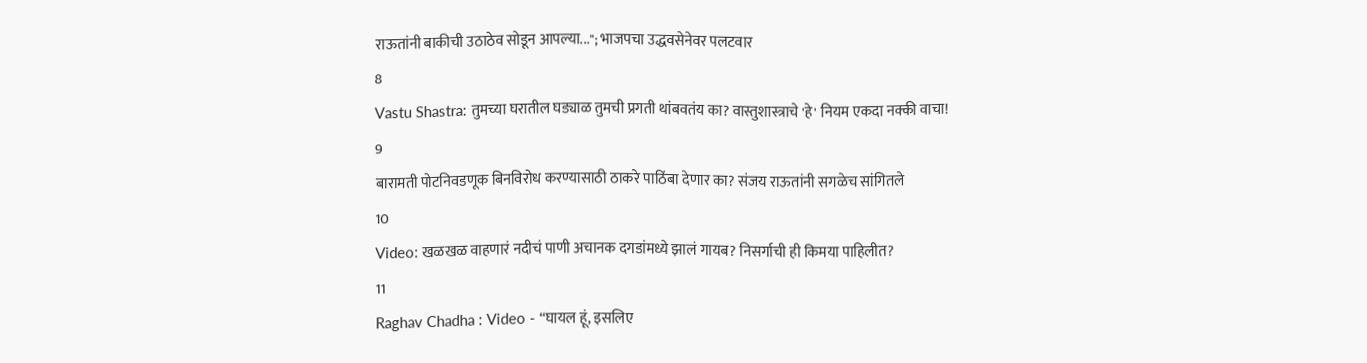राऊतांनी बाकीची उठाठेव सोडून आपल्या..."; भाजपचा उद्धवसेनेवर पलटवार
8
Vastu Shastra: तुमच्या घरातील घड्याळ तुमची प्रगती थांबवतंय का? वास्तुशास्त्राचे 'हे' नियम एकदा नक्की वाचा!
9
बारामती पोटनिवडणूक बिनविरोध करण्यासाठी ठाकरे पाठिंबा देणार का? संजय राऊतांनी सगळेच सांगितले
10
Video: खळखळ वाहणारं नदीचं पाणी अचानक दगडांमध्ये झालं गायब? निसर्गाची ही किमया पाहिलीत?
11
Raghav Chadha : Video - “घायल हूं, इसलिए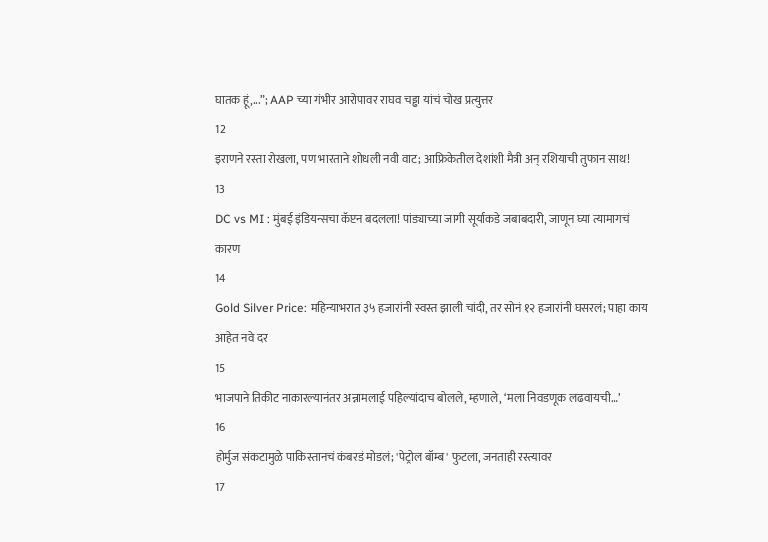घातक हूं,...”; AAP च्या गंभीर आरोपावर राघव चड्ढा यांचं चोख प्रत्युत्तर
12
इराणने रस्ता रोखला, पण भारताने शोधली नवी वाट; आफ्रिकेतील देशांशी मैत्री अन् रशियाची तुफान साथ!
13
DC vs MI : मुंबई इंडियन्सचा कॅप्टन बदलला! पांड्याच्या जागी सूर्याकडे जबाबदारी, जाणून घ्या त्यामागचं कारण
14
Gold Silver Price: महिन्याभरात ३५ हजारांनी स्वस्त झाली चांदी, तर सोनं १२ हजारांनी घसरलं; पाहा काय आहेत नवे दर
15
भाजपाने तिकीट नाकारल्यानंतर अन्नामलाई पहिल्यांदाच बोलले, म्हणाले, ‘मला निवडणूक लढवायची…’
16
होर्मुज संकटामुळे पाकिस्तानचं कंबरडं मोडलं; 'पेट्रोल बॉम्ब' फुटला, जनताही रस्त्यावर
17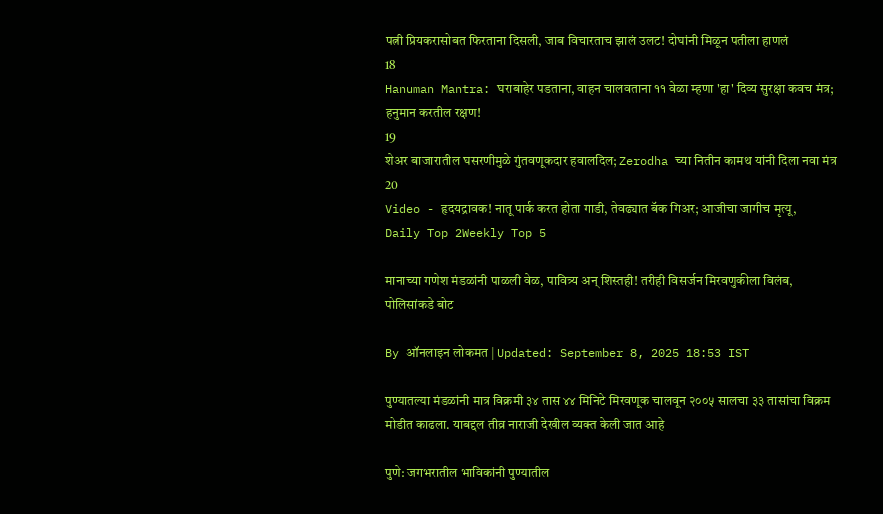पत्नी प्रियकरासोबत फिरताना दिसली, जाब विचारताच झालं उलट! दोघांनी मिळून पतीला हाणलं
18
Hanuman Mantra: घराबाहेर पडताना, वाहन चालवताना ११ वेळा म्हणा 'हा' दिव्य सुरक्षा कवच मंत्र; हनुमान करतील रक्षण!
19
शेअर बाजारातील घसरणीमुळे गुंतवणूकदार हवालदिल; Zerodha च्या नितीन कामथ यांनी दिला नवा मंत्र
20
Video - हृदयद्रावक! नातू पार्क करत होता गाडी, तेवढ्यात बॅक गिअर; आजीचा जागीच मृत्यू,
Daily Top 2Weekly Top 5

मानाच्या गणेश मंडळांनी पाळली वेळ, पावित्र्य अन् शिस्तही! तरीही विसर्जन मिरवणुकीला विलंब, पोलिसांकडे बोट

By ऑनलाइन लोकमत | Updated: September 8, 2025 18:53 IST

पुण्यातल्या मंडळांनी मात्र विक्रमी ३४ तास ४४ मिनिटे मिरवणूक चालवून २००५ सालचा ३३ तासांचा विक्रम मोडीत काढला. याबद्दल तीव्र नाराजी देखील व्यक्त केली जात आहे

पुणे: जगभरातील भाविकांनी पुण्यातील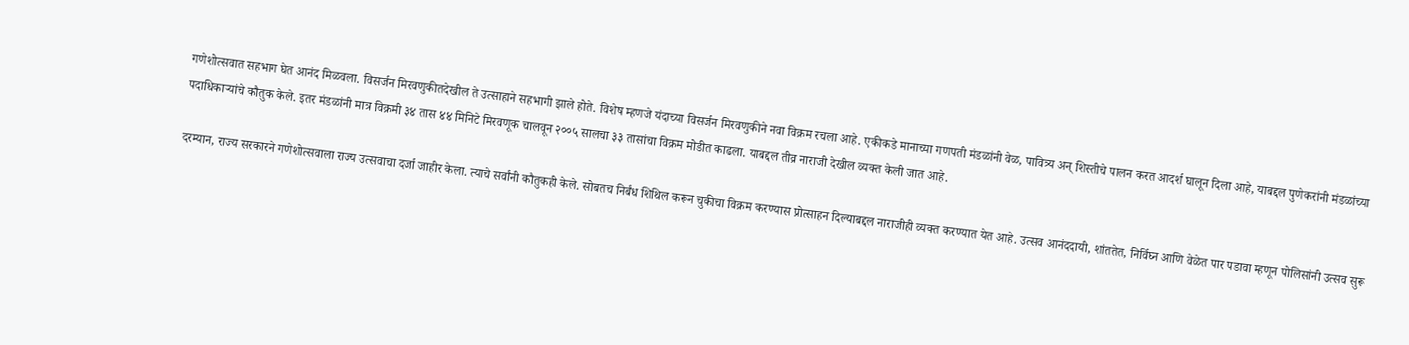गणेशोत्सवात सहभाग घेत आनंद मिळवला. विसर्जन मिरवणुकीतदेखील ते उत्साहाने सहभागी झाले होते. विशेष म्हणजे यंदाच्या विसर्जन मिरवणुकीने नवा विक्रम रचला आहे. एकीकडे मानाच्या गणपती मंडळांनी वेळ, पावित्र्य अन् शिस्तीचे पालन करत आदर्श घालून दिला आहे, याबद्दल पुणेकरांनी मंडळांच्या पदाधिकाऱ्यांचे कौतुक केले. इतर मंडळांनी मात्र विक्रमी ३४ तास ४४ मिनिटे मिरवणूक चालवून २००५ सालचा ३३ तासांचा विक्रम मोडीत काढला. याबद्दल तीव्र नाराजी देखील व्यक्त केली जात आहे.

दरम्यान, राज्य सरकारने गणेशोत्सवाला राज्य उत्सवाचा दर्जा जाहीर केला. त्याचे सर्वांनी कौतुकही केले. सोबतच निर्बंध शिथिल करून चुकीचा विक्रम करण्यास प्रोत्साहन दिल्याबद्दल नाराजीही व्यक्त करण्यात येत आहे. उत्सव आनंददायी, शांततेत, निर्विघ्न आणि वेळेत पार पडावा म्हणून पोलिसांनी उत्सव सुरू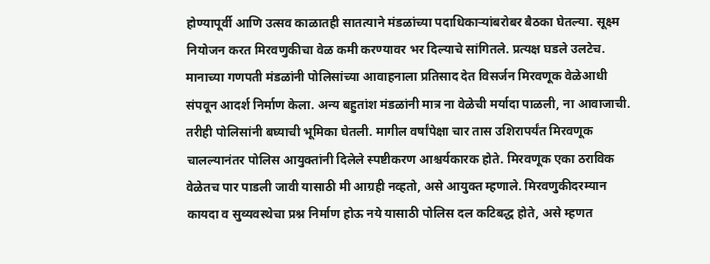होण्यापूर्वी आणि उत्सव काळातही सातत्याने मंडळांच्या पदाधिकाऱ्यांबरोबर बैठका घेतल्या. सूक्ष्म नियोजन करत मिरवणुकीचा वेळ कमी करण्यावर भर दिल्याचे सांगितले. प्रत्यक्ष घडले उलटेच. मानाच्या गणपती मंडळांनी पोलिसांच्या आवाहनाला प्रतिसाद देत विसर्जन मिरवणूक वेळेआधी संपवून आदर्श निर्माण केला. अन्य बहुतांश मंडळांनी मात्र ना वेळेची मर्यादा पाळली, ना आवाजाची. तरीही पोलिसांनी बघ्याची भूमिका घेतली. मागील वर्षांपेक्षा चार तास उशिरापर्यंत मिरवणूक चालल्यानंतर पोलिस आयुक्तांनी दिलेले स्पष्टीकरण आश्चर्यकारक होते. मिरवणूक एका ठराविक वेळेतच पार पाडली जावी यासाठी मी आग्रही नव्हतो, असे आयुक्त म्हणाले. मिरवणुकीदरम्यान कायदा व सुव्यवस्थेचा प्रश्न निर्माण होऊ नये यासाठी पोलिस दल कटिबद्ध होते, असे म्हणत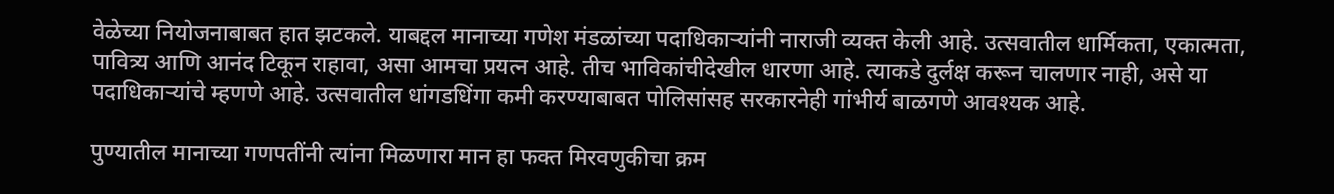वेळेच्या नियोजनाबाबत हात झटकले. याबद्दल मानाच्या गणेश मंडळांच्या पदाधिकाऱ्यांनी नाराजी व्यक्त केली आहे. उत्सवातील धार्मिकता, एकात्मता, पावित्र्य आणि आनंद टिकून राहावा, असा आमचा प्रयत्न आहे. तीच भाविकांचीदेखील धारणा आहे. त्याकडे दुर्लक्ष करून चालणार नाही, असे या पदाधिकाऱ्यांचे म्हणणे आहे. उत्सवातील धांगडधिंगा कमी करण्याबाबत पोलिसांसह सरकारनेही गांभीर्य बाळगणे आवश्यक आहे.

पुण्यातील मानाच्या गणपतींनी त्यांना मिळणारा मान हा फक्त मिरवणुकीचा क्रम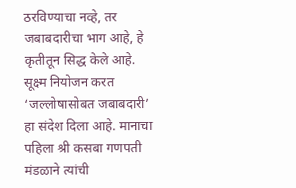ठरविण्याचा नव्हे, तर जबाबदारीचा भाग आहे, हे कृतीतून सिद्ध केले आहे. सूक्ष्म नियोजन करत ‘जल्लोषासोबत जबाबदारी’ हा संदेश दिला आहे. मानाचा पहिला श्री कसबा गणपती मंडळाने त्यांची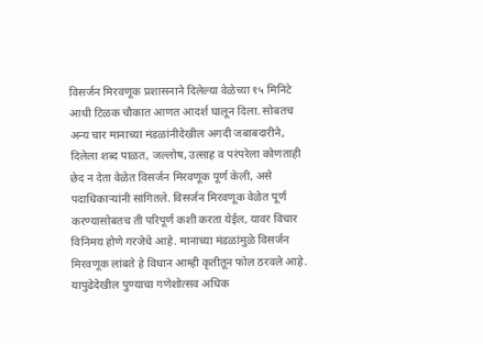विसर्जन मिरवणूक प्रशासनाने दिलेल्या वेळेच्या १५ मिनिटे आधी टिळक चौकात आणत आदर्श घालून दिला. सोबतच अन्य चार मानाच्या मंडळांनीदेखील अगदी जबाबदारीने, दिलेला शब्द पाळत, जल्लोष, उत्साह व परंपरेला कोणताही छेद न देता वेळेत विसर्जन मिरवणूक पूर्ण केली, असे पदाधिकाऱ्यांनी सांगितले. विसर्जन मिरवणूक वेळेत पूर्ण करण्यासोबतच ती परिपूर्ण कशी करता येईल, यावर विचार विनिमय होणे गरजेचे आहे. मानाच्या मंडळांमुळे विसर्जन मिरवणूक लांबते हे विधान आम्ही कृतीतून फोल ठरवले आहे. यापुढेदेखील पुण्याचा गणेशोत्सव अधिक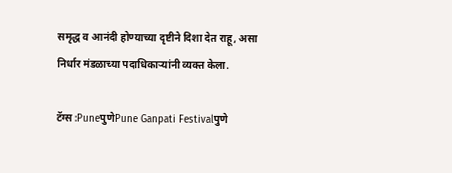समृद्ध व आनंदी होण्याच्या दृष्टीने दिशा देत राहू, असा निर्धार मंडळाच्या पदाधिकाऱ्यांनी व्यक्त केला.

टॅग्स :PuneपुणेPune Ganpati Festivalपुणे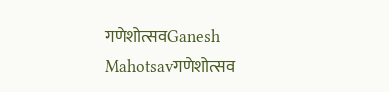गणेशोत्सवGanesh Mahotsavगणेशोत्सव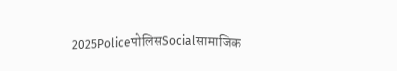2025PoliceपोलिसSocialसामाजिक